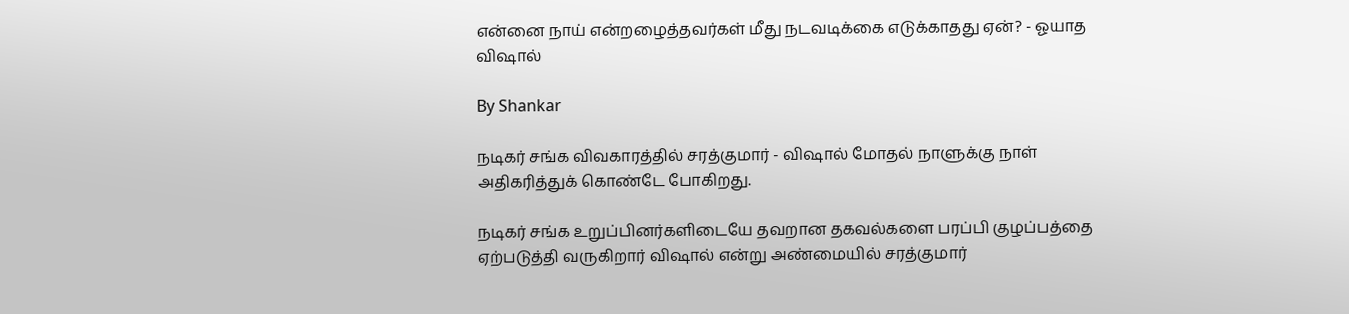என்னை நாய் என்றழைத்தவர்கள் மீது நடவடிக்கை எடுக்காதது ஏன்? - ஓயாத விஷால்

By Shankar

நடிகர் சங்க விவகாரத்தில் சரத்குமார் - விஷால் மோதல் நாளுக்கு நாள் அதிகரித்துக் கொண்டே போகிறது.

நடிகர் சங்க உறுப்பினர்களிடையே தவறான தகவல்களை பரப்பி குழப்பத்தை ஏற்படுத்தி வருகிறார் விஷால் என்று அண்மையில் சரத்குமார்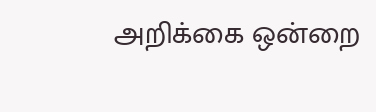அறிக்கை ஒன்றை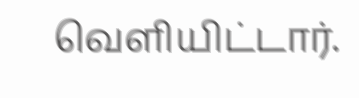வெளியிட்டார்.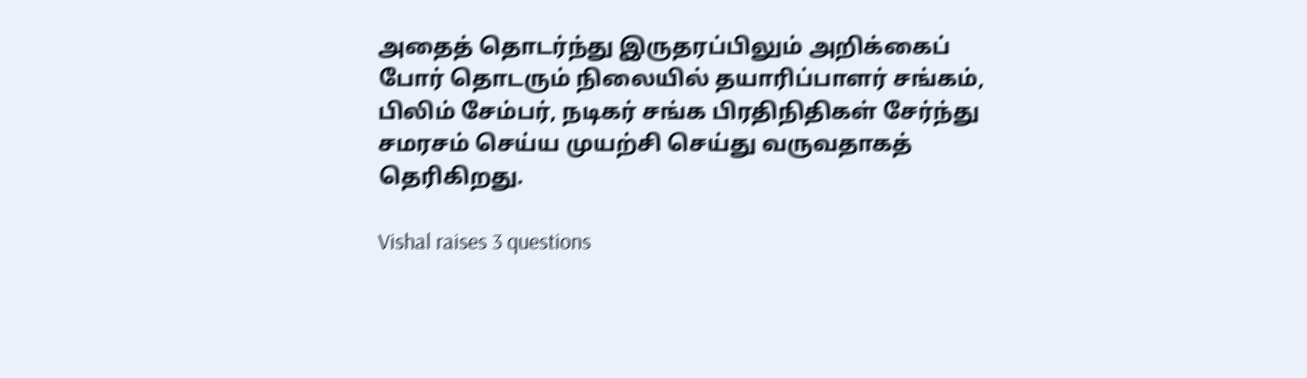அதைத் தொடர்ந்து இருதரப்பிலும் அறிக்கைப் போர் தொடரும் நிலையில் தயாரிப்பாளர் சங்கம், பிலிம் சேம்பர், நடிகர் சங்க பிரதிநிதிகள் சேர்ந்து சமரசம் செய்ய முயற்சி செய்து வருவதாகத் தெரிகிறது.

Vishal raises 3 questions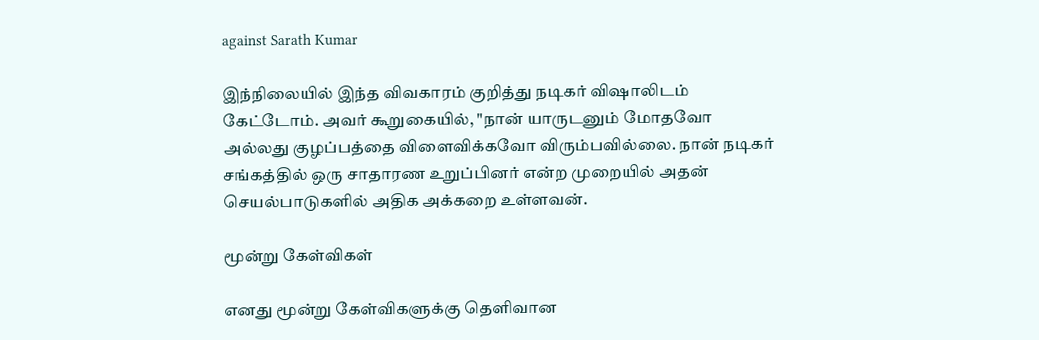against Sarath Kumar

இந்நிலையில் இந்த விவகாரம் குறித்து நடிகர் விஷாலிடம் கேட்டோம். அவர் கூறுகையில், "நான் யாருடனும் மோதவோ அல்லது குழப்பத்தை விளைவிக்கவோ விரும்பவில்லை. நான் நடிகர் சங்கத்தில் ஒரு சாதாரண உறுப்பினர் என்ற முறையில் அதன் செயல்பாடுகளில் அதிக அக்கறை உள்ளவன்.

மூன்று கேள்விகள்

எனது மூன்று கேள்விகளுக்கு தெளிவான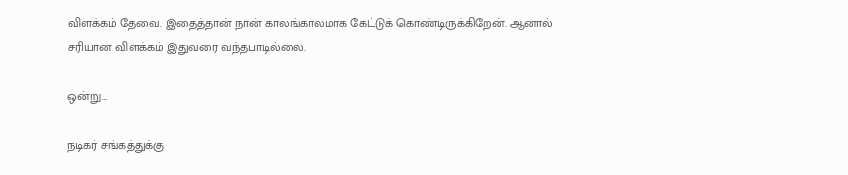விளக்கம் தேவை. இதைத்தான் நான் காலங்காலமாக கேட்டுக் கொண்டிருக்கிறேன். ஆனால் சரியான விளக்கம் இதுவரை வந்தபாடில்லை.

ஒன்று...

நடிகர் சங்கத்துக்கு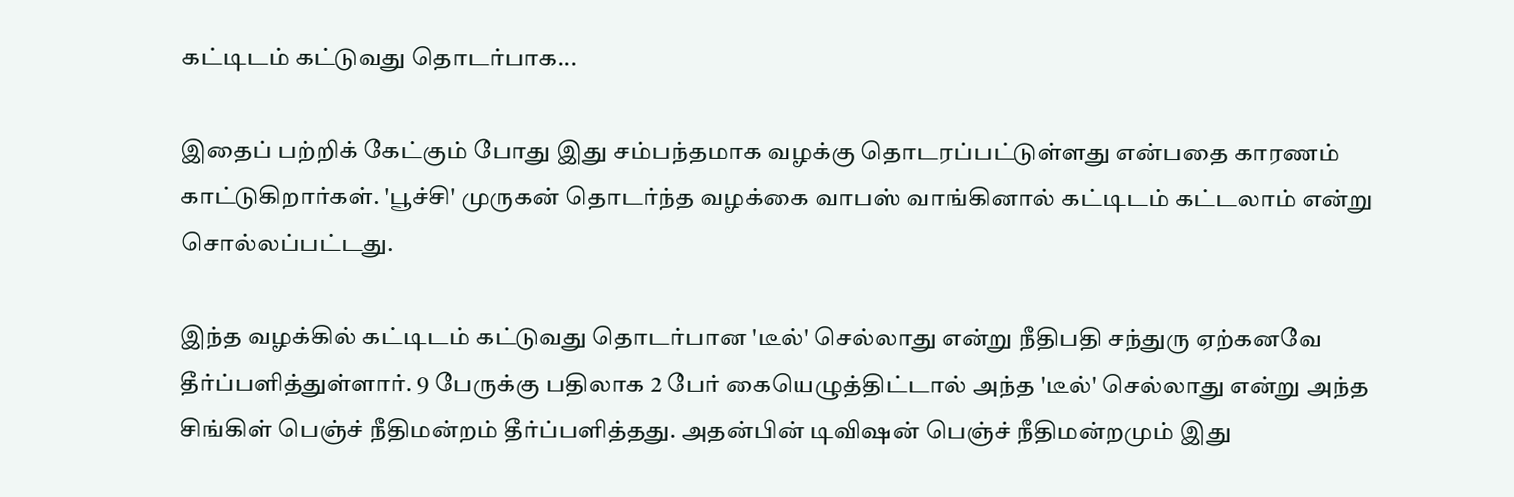கட்டிடம் கட்டுவது தொடர்பாக...

இதைப் பற்றிக் கேட்கும் போது இது சம்பந்தமாக வழக்கு தொடரப்பட்டுள்ளது என்பதை காரணம் காட்டுகிறார்கள். 'பூச்சி' முருகன் தொடர்ந்த வழக்கை வாபஸ் வாங்கினால் கட்டிடம் கட்டலாம் என்று சொல்லப்பட்டது.

இந்த வழக்கில் கட்டிடம் கட்டுவது தொடர்பான 'டீல்' செல்லாது என்று நீதிபதி சந்துரு ஏற்கனவே தீர்ப்பளித்துள்ளார். 9 பேருக்கு பதிலாக 2 பேர் கையெழுத்திட்டால் அந்த 'டீல்' செல்லாது என்று அந்த சிங்கிள் பெஞ்ச் நீதிமன்றம் தீர்ப்பளித்தது. அதன்பின் டிவிஷன் பெஞ்ச் நீதிமன்றமும் இது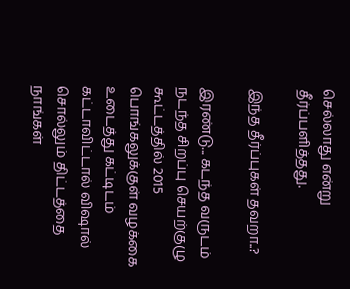செல்லாது என்று தீர்ப்பளித்தது.

இந்த தீர்ப்புகள் தவறா..?

இரண்டு... கடந்த வருடம் நடந்த சிறப்பு செயற்குழு கூட்டத்தில் 2015 பொங்கலுக்குள் வழக்கை உடைத்து கட்டிடம் கட்டாவிட்டால் விஷால் சொல்லும் திட்டத்தை நாங்கள்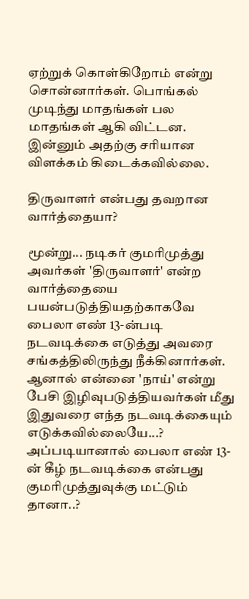ஏற்றுக் கொள்கிறோம் என்று சொன்னார்கள். பொங்கல் முடிந்து மாதங்கள் பல மாதங்கள் ஆகி விட்டன. இன்னும் அதற்கு சரியான விளக்கம் கிடைக்கவில்லை.

திருவாளர் என்பது தவறான வார்த்தையா?

மூன்று... நடிகர் குமரிமுத்து அவர்கள் 'திருவாளர்' என்ற வார்த்தையை பயன்படுத்தியதற்காகவே பைலா எண் 13-ன்படி நடவடிக்கை எடுத்து அவரை சங்கத்திலிருந்து நீக்கினார்கள். ஆனால் என்னை 'நாய்' என்று பேசி இழிவுபடுத்தியவர்கள் மீது இதுவரை எந்த நடவடிக்கையும் எடுக்கவில்லையே...? அப்படியானால் பைலா எண் 13-ன் கீழ் நடவடிக்கை என்பது குமரிமுத்துவுக்கு மட்டும் தானா..?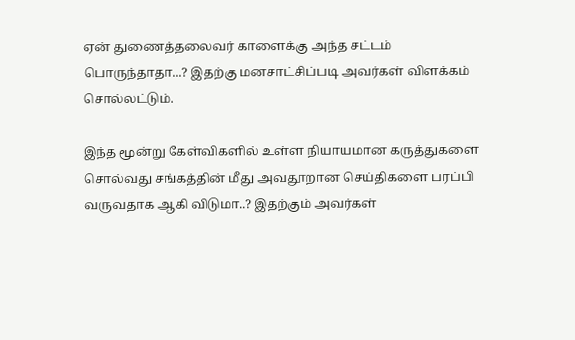ஏன் துணைத்தலைவர் காளைக்கு அந்த சட்டம் பொருந்தாதா...? இதற்கு மனசாட்சிப்படி அவர்கள் விளக்கம் சொல்லட்டும்.

இந்த மூன்று கேள்விகளில் உள்ள நியாயமான கருத்துகளை சொல்வது சங்கத்தின் மீது அவதூறான செய்திகளை பரப்பி வருவதாக ஆகி விடுமா..? இதற்கும் அவர்கள்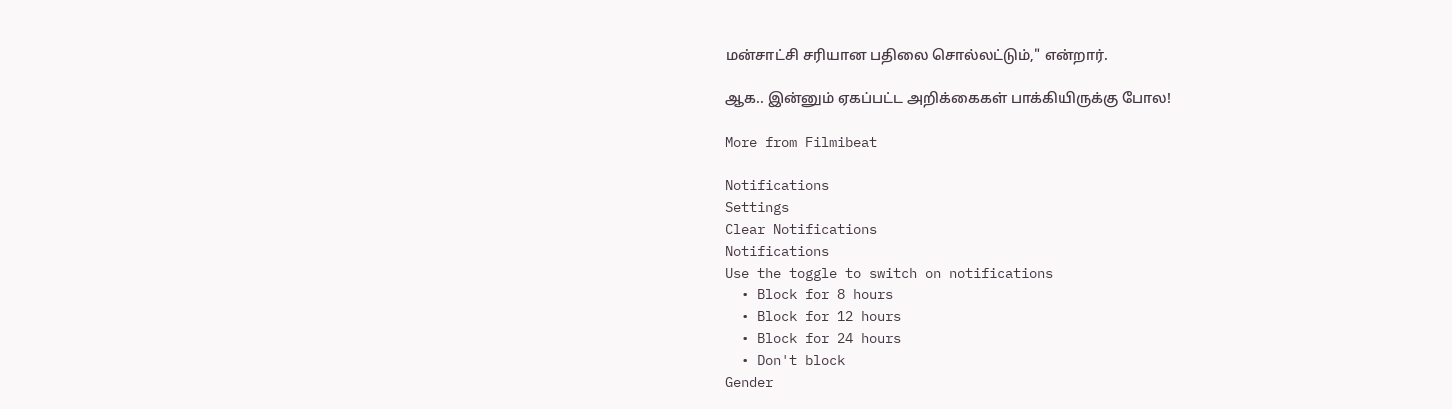மன்சாட்சி சரியான பதிலை சொல்லட்டும்," என்றார்.

ஆக.. இன்னும் ஏகப்பட்ட அறிக்கைகள் பாக்கியிருக்கு போல!

More from Filmibeat

Notifications
Settings
Clear Notifications
Notifications
Use the toggle to switch on notifications
  • Block for 8 hours
  • Block for 12 hours
  • Block for 24 hours
  • Don't block
Gender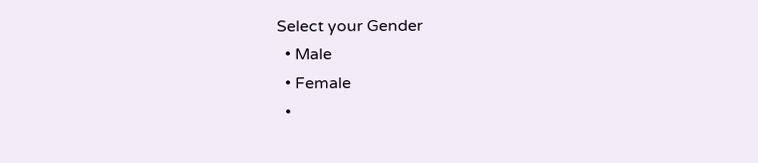Select your Gender
  • Male
  • Female
  •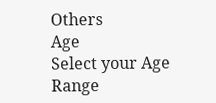Others
Age
Select your Age Range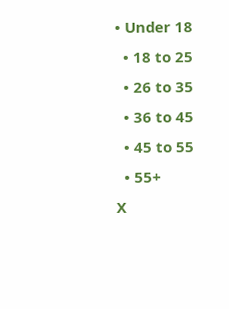• Under 18
  • 18 to 25
  • 26 to 35
  • 36 to 45
  • 45 to 55
  • 55+
X